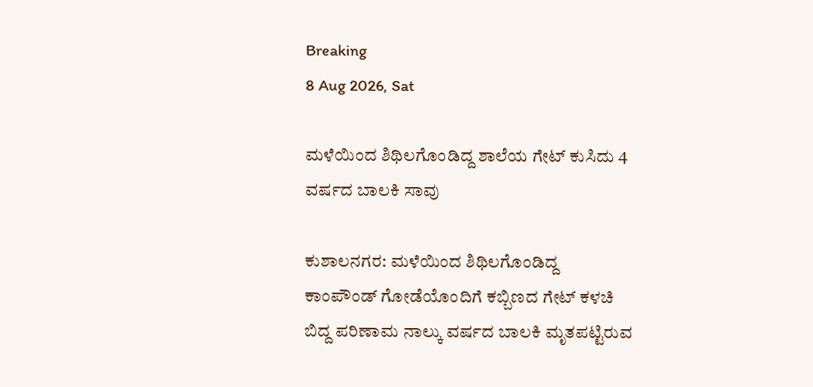Breaking
8 Aug 2026, Sat

ಮಳೆಯಿಂದ ಶಿಥಿಲಗೊಂಡಿದ್ದ ಶಾಲೆಯ ಗೇಟ್ ಕುಸಿದು 4 ವರ್ಷದ ಬಾಲಕಿ ಸಾವು

ಕುಶಾಲನಗರ: ಮಳೆಯಿಂದ ಶಿಥಿಲಗೊಂಡಿದ್ದ ಕಾಂಪೌಂಡ್ ಗೋಡೆಯೊಂದಿಗೆ ಕಬ್ಬಿಣದ ಗೇಟ್ ಕಳಚಿ ಬಿದ್ದ ಪರಿಣಾಮ ನಾಲ್ಕು ವರ್ಷದ ಬಾಲಕಿ ಮೃತಪಟ್ಟಿರುವ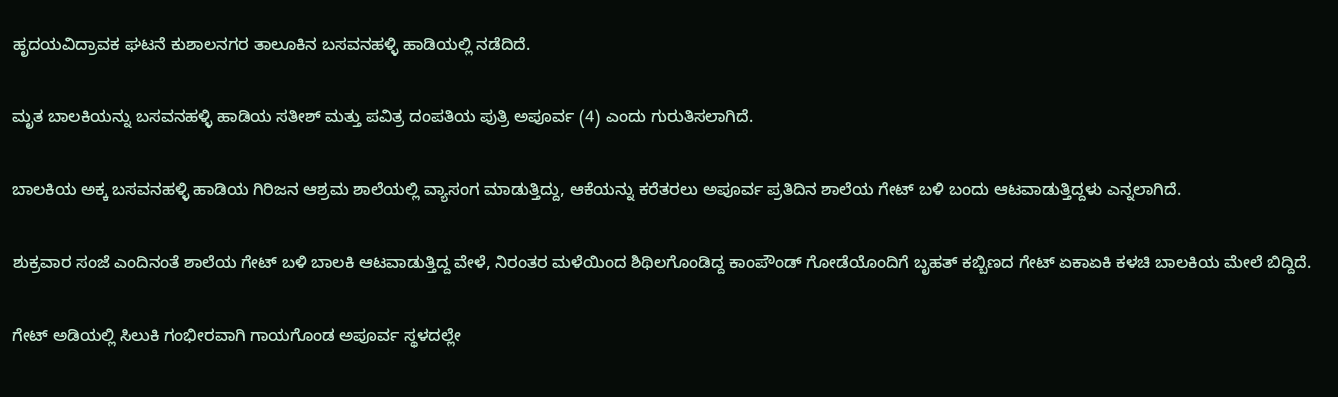ಹೃದಯವಿದ್ರಾವಕ ಘಟನೆ ಕುಶಾಲನಗರ ತಾಲೂಕಿನ ಬಸವನಹಳ್ಳಿ ಹಾಡಿಯಲ್ಲಿ ನಡೆದಿದೆ.

ಮೃತ ಬಾಲಕಿಯನ್ನು ಬಸವನಹಳ್ಳಿ ಹಾಡಿಯ ಸತೀಶ್ ಮತ್ತು ಪವಿತ್ರ ದಂಪತಿಯ ಪುತ್ರಿ ಅಪೂರ್ವ (4) ಎಂದು ಗುರುತಿಸಲಾಗಿದೆ.

ಬಾಲಕಿಯ ಅಕ್ಕ ಬಸವನಹಳ್ಳಿ ಹಾಡಿಯ ಗಿರಿಜನ ಆಶ್ರಮ ಶಾಲೆಯಲ್ಲಿ ವ್ಯಾಸಂಗ ಮಾಡುತ್ತಿದ್ದು, ಆಕೆಯನ್ನು ಕರೆತರಲು ಅಪೂರ್ವ ಪ್ರತಿದಿನ ಶಾಲೆಯ ಗೇಟ್ ಬಳಿ ಬಂದು ಆಟವಾಡುತ್ತಿದ್ದಳು ಎನ್ನಲಾಗಿದೆ.

ಶುಕ್ರವಾರ ಸಂಜೆ ಎಂದಿನಂತೆ ಶಾಲೆಯ ಗೇಟ್ ಬಳಿ ಬಾಲಕಿ ಆಟವಾಡುತ್ತಿದ್ದ ವೇಳೆ, ನಿರಂತರ ಮಳೆಯಿಂದ ಶಿಥಿಲಗೊಂಡಿದ್ದ ಕಾಂಪೌಂಡ್ ಗೋಡೆಯೊಂದಿಗೆ ಬೃಹತ್ ಕಬ್ಬಿಣದ ಗೇಟ್ ಏಕಾಏಕಿ ಕಳಚಿ ಬಾಲಕಿಯ ಮೇಲೆ ಬಿದ್ದಿದೆ.

ಗೇಟ್ ಅಡಿಯಲ್ಲಿ ಸಿಲುಕಿ ಗಂಭೀರವಾಗಿ ಗಾಯಗೊಂಡ ಅಪೂರ್ವ ಸ್ಥಳದಲ್ಲೇ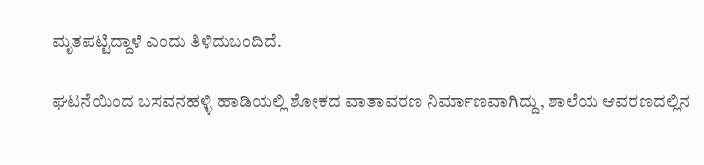ಮೃತಪಟ್ಟಿದ್ದಾಳೆ ಎಂದು ತಿಳಿದುಬಂದಿದೆ.

ಘಟನೆಯಿಂದ ಬಸವನಹಳ್ಳಿ ಹಾಡಿಯಲ್ಲಿ ಶೋಕದ ವಾತಾವರಣ ನಿರ್ಮಾಣವಾಗಿದ್ದು, ಶಾಲೆಯ ಆವರಣದಲ್ಲಿನ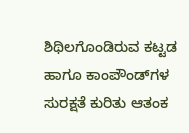ಶಿಥಿಲಗೊಂಡಿರುವ ಕಟ್ಟಡ ಹಾಗೂ ಕಾಂಪೌಂಡ್‌ಗಳ ಸುರಕ್ಷತೆ ಕುರಿತು ಆತಂಕ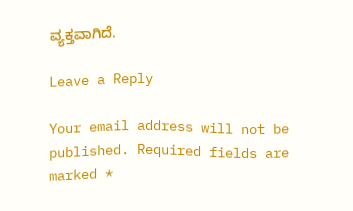ವ್ಯಕ್ತವಾಗಿದೆ.

Leave a Reply

Your email address will not be published. Required fields are marked *